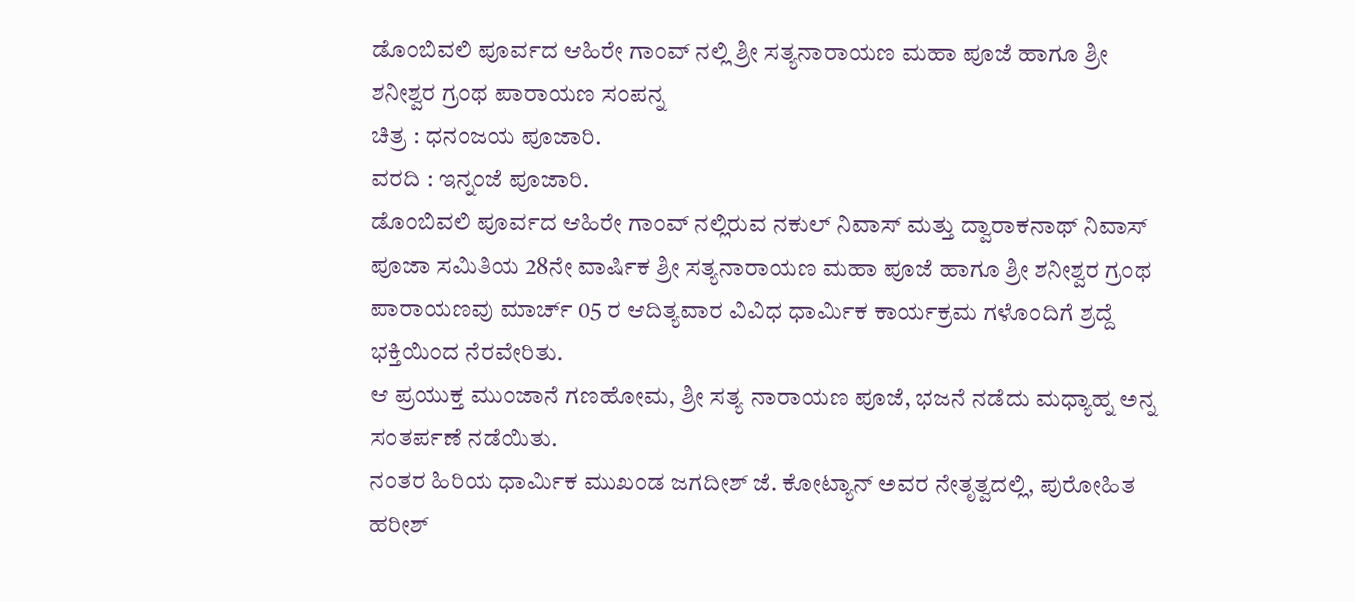ಡೊಂಬಿವಲಿ ಪೂರ್ವದ ಆಹಿರೇ ಗಾಂವ್ ನಲ್ಲಿ ಶ್ರೀ ಸತ್ಯನಾರಾಯಣ ಮಹಾ ಪೂಜೆ ಹಾಗೂ ಶ್ರೀ ಶನೀಶ್ವರ ಗ್ರಂಥ ಪಾರಾಯಣ ಸಂಪನ್ನ
ಚಿತ್ರ : ಧನಂಜಯ ಪೂಜಾರಿ.
ವರದಿ : ಇನ್ನಂಜೆ ಪೂಜಾರಿ.
ಡೊಂಬಿವಲಿ ಪೂರ್ವದ ಆಹಿರೇ ಗಾಂವ್ ನಲ್ಲಿರುವ ನಕುಲ್ ನಿವಾಸ್ ಮತ್ತು ದ್ವಾರಾಕನಾಥ್ ನಿವಾಸ್ ಪೂಜಾ ಸಮಿತಿಯ 28ನೇ ವಾರ್ಷಿಕ ಶ್ರೀ ಸತ್ಯನಾರಾಯಣ ಮಹಾ ಪೂಜೆ ಹಾಗೂ ಶ್ರೀ ಶನೀಶ್ವರ ಗ್ರಂಥ ಪಾರಾಯಣವು ಮಾರ್ಚ್ 05 ರ ಆದಿತ್ಯವಾರ ವಿವಿಧ ಧಾರ್ಮಿಕ ಕಾರ್ಯಕ್ರಮ ಗಳೊಂದಿಗೆ ಶ್ರದ್ದೆ ಭಕ್ತಿಯಿಂದ ನೆರವೇರಿತು.
ಆ ಪ್ರಯುಕ್ತ ಮುಂಜಾನೆ ಗಣಹೋಮ, ಶ್ರೀ ಸತ್ಯ ನಾರಾಯಣ ಪೂಜೆ, ಭಜನೆ ನಡೆದು ಮಧ್ಯಾಹ್ನ ಅನ್ನ ಸಂತರ್ಪಣೆ ನಡೆಯಿತು.
ನಂತರ ಹಿರಿಯ ಧಾರ್ಮಿಕ ಮುಖಂಡ ಜಗದೀಶ್ ಜೆ. ಕೋಟ್ಯಾನ್ ಅವರ ನೇತೃತ್ವದಲ್ಲಿ, ಪುರೋಹಿತ ಹರೀಶ್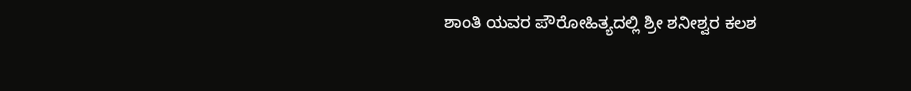ಶಾಂತಿ ಯವರ ಪೌರೋಹಿತ್ಯದಲ್ಲಿ ಶ್ರೀ ಶನೀಶ್ವರ ಕಲಶ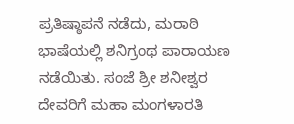ಪ್ರತಿಷ್ಠಾಪನೆ ನಡೆದು, ಮರಾಠಿ ಭಾಷೆಯಲ್ಲಿ ಶನಿಗ್ರಂಥ ಪಾರಾಯಣ ನಡೆಯಿತು. ಸಂಜೆ ಶ್ರೀ ಶನೀಶ್ವರ ದೇವರಿಗೆ ಮಹಾ ಮಂಗಳಾರತಿ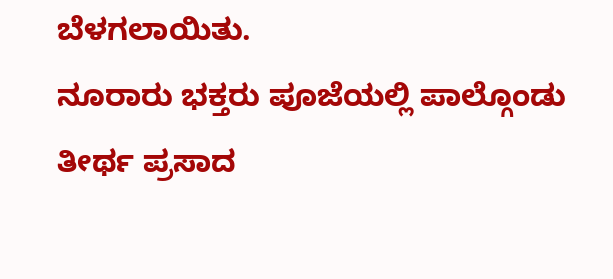ಬೆಳಗಲಾಯಿತು.
ನೂರಾರು ಭಕ್ತರು ಪೂಜೆಯಲ್ಲಿ ಪಾಲ್ಗೊಂಡು ತೀರ್ಥ ಪ್ರಸಾದ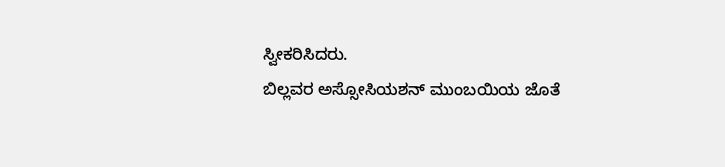ಸ್ವೀಕರಿಸಿದರು.
ಬಿಲ್ಲವರ ಅಸ್ಸೋಸಿಯಶನ್ ಮುಂಬಯಿಯ ಜೊತೆ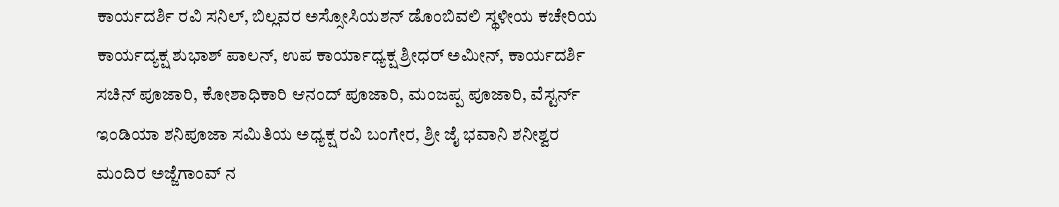ಕಾರ್ಯದರ್ಶಿ ರವಿ ಸನಿಲ್, ಬಿಲ್ಲವರ ಅಸ್ಸೋಸಿಯಶನ್ ಡೊಂಬಿವಲಿ ಸ್ಥಳೀಯ ಕಚೇರಿಯ ಕಾರ್ಯದ್ಯಕ್ಷ ಶುಭಾಶ್ ಪಾಲನ್, ಉಪ ಕಾರ್ಯಾಧ್ಯಕ್ಷ ಶ್ರೀಧರ್ ಅಮೀನ್, ಕಾರ್ಯದರ್ಶಿ ಸಚಿನ್ ಪೂಜಾರಿ, ಕೋಶಾಧಿಕಾರಿ ಆನಂದ್ ಪೂಜಾರಿ, ಮಂಜಪ್ಪ ಪೂಜಾರಿ, ವೆಸ್ಟರ್ನ್ ಇಂಡಿಯಾ ಶನಿಪೂಜಾ ಸಮಿತಿಯ ಅಧ್ಯಕ್ಷ ರವಿ ಬಂಗೇರ, ಶ್ರೀ ಜೈ ಭವಾನಿ ಶನೀಶ್ವರ ಮಂದಿರ ಅಜ್ಜೆಗಾಂವ್ ನ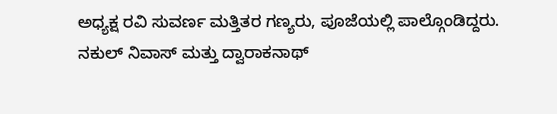ಅಧ್ಯಕ್ಷ ರವಿ ಸುವರ್ಣ ಮತ್ತಿತರ ಗಣ್ಯರು, ಪೂಜೆಯಲ್ಲಿ ಪಾಲ್ಗೊಂಡಿದ್ದರು.
ನಕುಲ್ ನಿವಾಸ್ ಮತ್ತು ದ್ವಾರಾಕನಾಥ್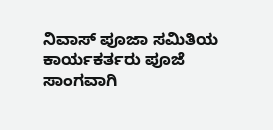ನಿವಾಸ್ ಪೂಜಾ ಸಮಿತಿಯ ಕಾರ್ಯಕರ್ತರು ಪೂಜೆ ಸಾಂಗವಾಗಿ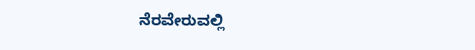ನೆರವೇರುವಲ್ಲಿ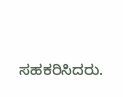ಸಹಕರಿಸಿದರು.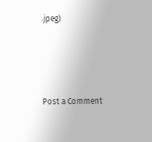.jpeg)




Post a Comment